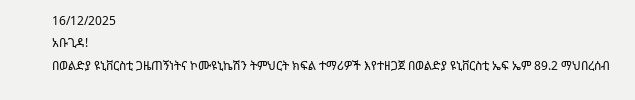16/12/2025
አቡጊዳ!
በወልድያ ዩኒቨርስቲ ጋዜጠኝነትና ኮሙዩኒኬሽን ትምህርት ክፍል ተማሪዎች እየተዘጋጀ በወልድያ ዩኒቨርስቲ ኤፍ ኤም 89.2 ማህበረሰብ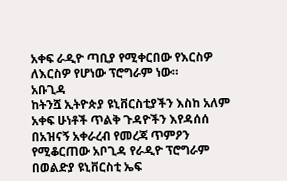አቀፍ ራዲዮ ጣቢያ የሚቀርበው የእርስዎ ለእርስዎ የሆነው ፕሮግራም ነው።
አቡጊዳ
ከትንሿ ኢትዮጵያ ዩኒቨርስቲያችን እስከ አለም አቀፍ ሁነቶች ጥልቅ ጉዳዮችን እየዳሰሰ በአዝናኝ አቀራረብ የመረጃ ጥምዖን የሚቆርጠው አቦጊዳ የራዲዮ ፕሮግራም በወልድያ ዩኒቨርስቲ ኤፍ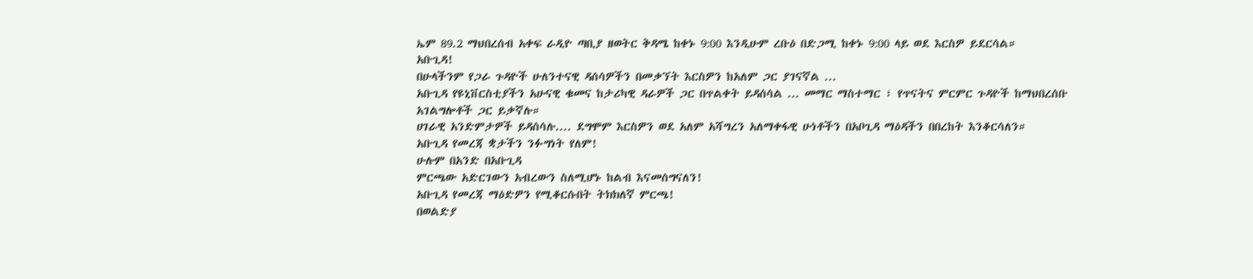ኤም 89.2 ማህበረሰብ አቀፍ ራዲዮ ጣቢያ ዘወትር ቅዳሜ ከቀኑ 9:00 እንዲሁም ረቡዕ በድጋሚ ከቀኑ 9:00 ላይ ወደ እርስዎ ይደርሳል።
አቡጊዳ!
በሁላችንም የጋራ ጉዳዮች ሁለንተናዊ ዳሰሳዎችን በመቃኘት እርስዎን ከአለም ጋር ያገናኛል ...
አቡጊዳ የዩኒቨርስቲያችን አሁናዊ ቁመና ከታሪካዊ ዳራዎች ጋር በጥልቀት ይዳሰሳል ... መማር ማስተማር ፣ የጥናትና ምርምር ጉዳዮች ከማህበረሰቡ አገልግሎቶች ጋር ይቃኛሉ።
ሀገራዊ አንድምታዎች ይዳሰሳሉ.... ደግሞም እርስዎን ወደ አለም አሻግረን አለማቀፋዊ ሁነቶችን በአቦጊዳ ማዕዳችን በበረከት እንቆርሳለን።
አቡጊዳ የመረጃ ቋታችን ንፉግነት የለም!
ሁሉም በአንድ በአቡጊዳ
ምርጫው አድርገውን አብረውን ስለሚሆኑ ከልብ እናመሰግናለን!
አቡጊዳ የመረጃ ማዕድዎን የሚቆርሱበት ትክክለኛ ምርጫ!
በወልድያ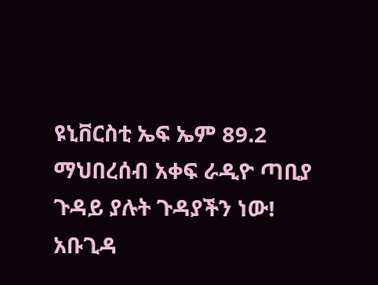ዩኒቨርስቲ ኤፍ ኤም 89.2 ማህበረሰብ አቀፍ ራዲዮ ጣቢያ
ጉዳይ ያሉት ጉዳያችን ነው!
አቡጊዳ